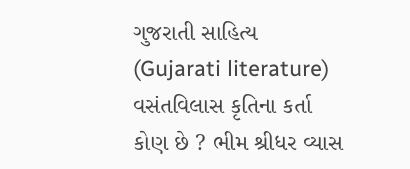ગુજરાતી સાહિત્ય (Gujarati literature) વસંતવિલાસ કૃતિના કર્તા કોણ છે ? ભીમ શ્રીધર વ્યાસ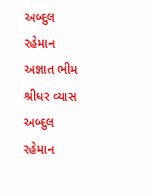અબ્દુલ રહેમાન અજ્ઞાત ભીમ શ્રીધર વ્યાસ અબ્દુલ રહેમાન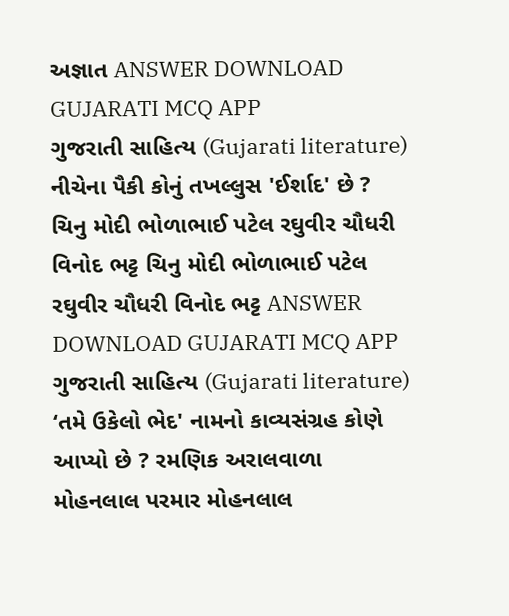અજ્ઞાત ANSWER DOWNLOAD GUJARATI MCQ APP
ગુજરાતી સાહિત્ય (Gujarati literature) નીચેના પૈકી કોનું તખલ્લુસ 'ઈર્શાદ' છે ? ચિનુ મોદી ભોળાભાઈ પટેલ રઘુવીર ચૌધરી વિનોદ ભટ્ટ ચિનુ મોદી ભોળાભાઈ પટેલ રઘુવીર ચૌધરી વિનોદ ભટ્ટ ANSWER DOWNLOAD GUJARATI MCQ APP
ગુજરાતી સાહિત્ય (Gujarati literature) ‘તમે ઉકેલો ભેદ' નામનો કાવ્યસંગ્રહ કોણે આપ્યો છે ? રમણિક અરાલવાળા મોહનલાલ પરમાર મોહનલાલ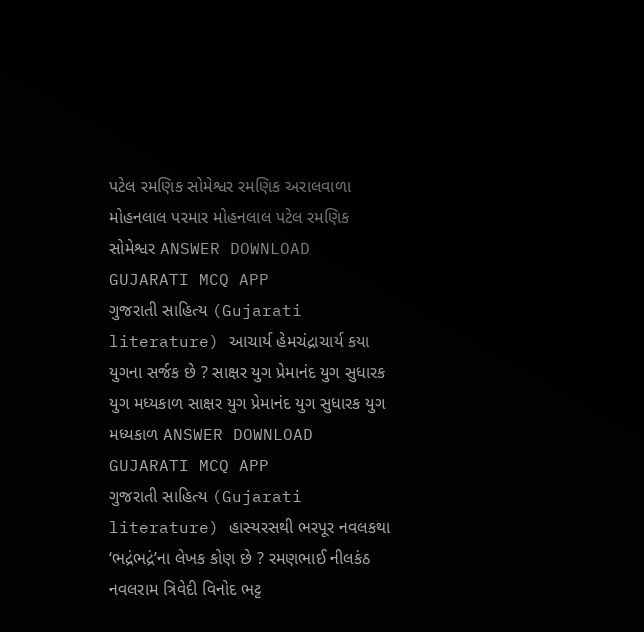પટેલ રમણિક સોમેશ્વર રમણિક અરાલવાળા મોહનલાલ પરમાર મોહનલાલ પટેલ રમણિક સોમેશ્વર ANSWER DOWNLOAD GUJARATI MCQ APP
ગુજરાતી સાહિત્ય (Gujarati literature) આચાર્ય હેમચંદ્રાચાર્ય કયા યુગના સર્જક છે ? સાક્ષર યુગ પ્રેમાનંદ યુગ સુધારક યુગ મધ્યકાળ સાક્ષર યુગ પ્રેમાનંદ યુગ સુધારક યુગ મધ્યકાળ ANSWER DOWNLOAD GUJARATI MCQ APP
ગુજરાતી સાહિત્ય (Gujarati literature) હાસ્યરસથી ભરપૂર નવલકથા ‘ભદ્રંભદ્રં’ના લેખક કોણ છે ? રમણભાઈ નીલકંઠ નવલરામ ત્રિવેદી વિનોદ ભટ્ટ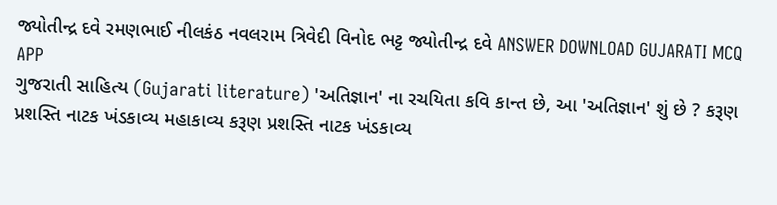જ્યોતીન્દ્ર દવે રમણભાઈ નીલકંઠ નવલરામ ત્રિવેદી વિનોદ ભટ્ટ જ્યોતીન્દ્ર દવે ANSWER DOWNLOAD GUJARATI MCQ APP
ગુજરાતી સાહિત્ય (Gujarati literature) 'અતિજ્ઞાન' ના રચયિતા કવિ કાન્ત છે, આ 'અતિજ્ઞાન' શું છે ? કરૂણ પ્રશસ્તિ નાટક ખંડકાવ્ય મહાકાવ્ય કરૂણ પ્રશસ્તિ નાટક ખંડકાવ્ય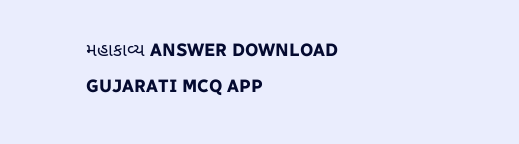મહાકાવ્ય ANSWER DOWNLOAD GUJARATI MCQ APP